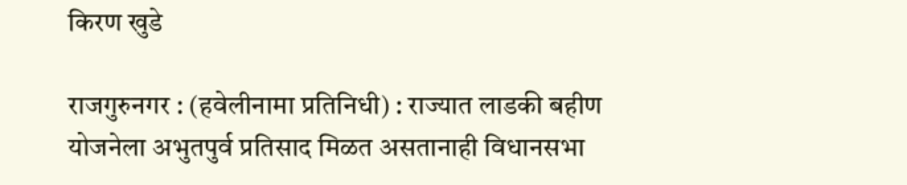किरण खुडे

राजगुरुनगर : (हवेलीनामा प्रतिनिधी) : राज्यात लाडकी बहीण योजनेला अभुतपुर्व प्रतिसाद मिळत असतानाही विधानसभा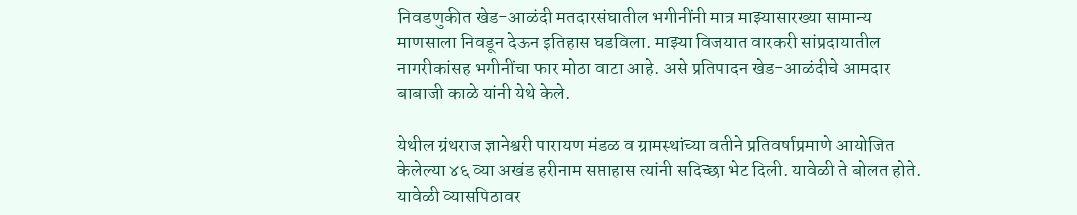निवडणुकीत खेड-आळंदी मतदारसंघातील भगीनींनी मात्र माझ्यासारख्या सामान्य माणसाला निवडून देऊन इतिहास घडविला. माझ्या विजयात वारकरी सांप्रदायातील नागरीकांसह भगीनींचा फार मोठा वाटा आहे. असे प्रतिपादन खेड-आळंदीचे आमदार बाबाजी काळे यांनी येथे केले.

येथील ग्रंथराज ज्ञानेश्वरी पारायण मंडळ व ग्रामस्थांच्या वतीने प्रतिवर्षाप्रमाणे आयोजित केलेल्या ४६ व्या अखंड हरीनाम सप्ताहास त्यांनी सदिच्छा भेट दिली. यावेळी ते बोलत होते. यावेळी व्यासपिठावर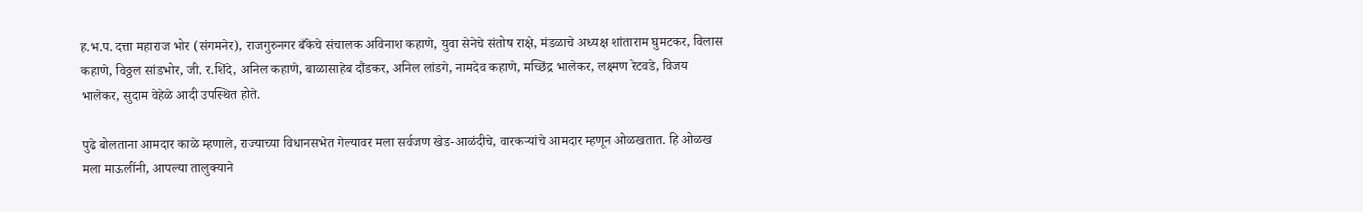ह.भ.प. दत्ता महाराज भोर (संगमनेर), राजगुरुनगर बँकेचे संचालक अविनाश कहाणे, युवा सेनेचे संतोष राक्षे, मंडळाचे अध्यक्ष शांताराम घुमटकर, विलास कहाणे, विठ्ठल सांडभोर, जी. र.शिंदे, अनिल कहाणे, बाळासाहेब दौंडकर, अनिल लांडगे, नामदेव कहाणे, मच्छिंद्र भालेकर, लक्ष्मण रेटवडे, विजय भालेकर, सुदाम वेहेळे आदी उपस्थित होते.

पुढे बोलताना आमदार काळे म्हणाले, राज्याच्या विधानसभेत गेल्यावर मला सर्वजण खेड-आळंदीचे, वारकऱ्यांचे आमदार म्हणून ओळखतात. हि ओळख मला माऊलींनी, आपल्या तालुक्याने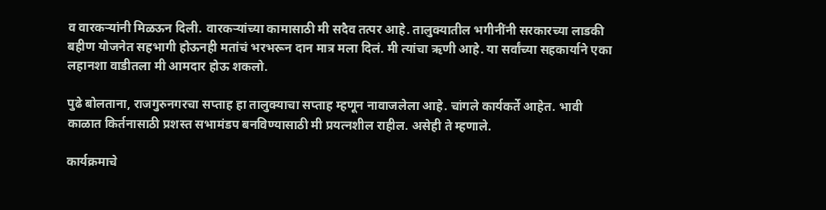व वारकऱ्यांनी मिळऊन दिली. वारकऱ्यांच्या कामासाठी मी सदैव तत्पर आहे. तालुक्यातील भगीनींनी सरकारच्या लाडकी बहीण योजनेत सहभागी होऊनही मतांचं भरभरून दान मात्र मला दिलं. मी त्यांचा ऋणी आहे. या सर्वांच्या सहकार्याने एका लहानशा वाडीतला मी आमदार होऊ शकलो.

पुढे बोलताना, राजगुरुनगरचा सप्ताह हा तालुक्याचा सप्ताह म्हणून नावाजलेला आहे. चांगले कार्यकर्ते आहेत. भावी काळात किर्तनासाठी प्रशस्त सभामंडप बनविण्यासाठी मी प्रयत्नशील राहील. असेही ते म्हणाले.

कार्यक्रमाचे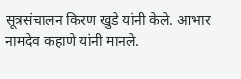सूत्रसंचालन किरण खुडे यांनी केले. आभार नामदेव कहाणे यांनी मानले.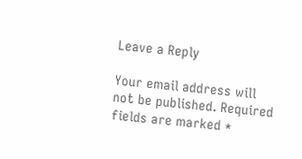Leave a Reply

Your email address will not be published. Required fields are marked *